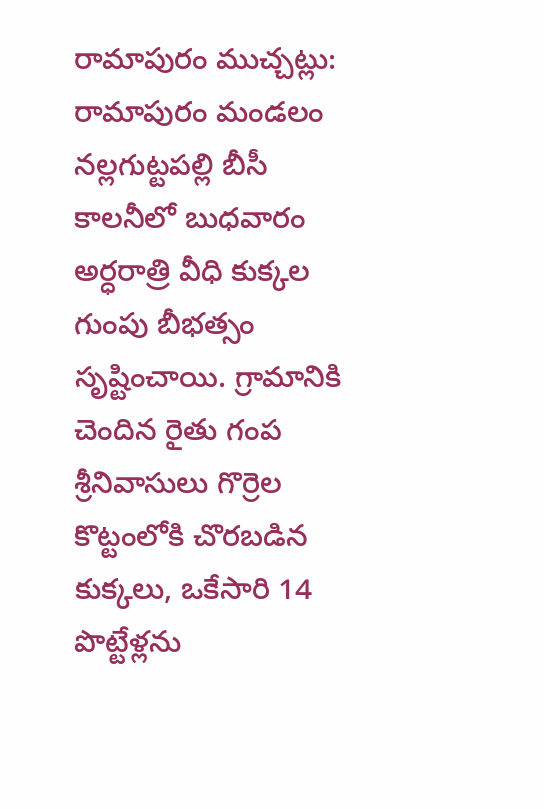రామాపురం ముచ్చట్లు:
రామాపురం మండలం నల్లగుట్టపల్లి బీసీ కాలనీలో బుధవారం అర్ధరాత్రి వీధి కుక్కల గుంపు బీభత్సం సృష్టించాయి. గ్రామానికి చెందిన రైతు గంప శ్రీనివాసులు గొర్రెల కొట్టంలోకి చొరబడిన కుక్కలు, ఒకేసారి 14 పొట్టేళ్లను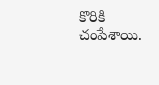కొరికి చంపేశాయి.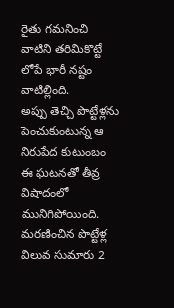రైతు గమనించి వాటిని తరిమికొట్టే లోపే భారీ నష్టం వాటిల్లింది.
అప్పు తెచ్చి పొట్టేళ్లను పెంచుకుంటున్న ఆ నిరుపేద కుటుంబం ఈ ఘటనతో తీవ్ర విషాదంలో మునిగిపోయింది. మరణించిన పొట్టేళ్ల విలువ సుమారు 2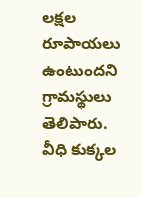లక్షల రూపాయలు ఉంటుందని గ్రామస్థులు తెలిపారు. వీధి కుక్కల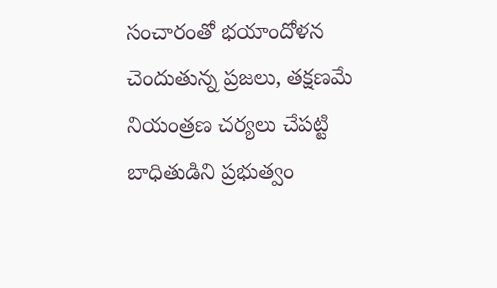సంచారంతో భయాందోళన చెందుతున్న ప్రజలు, తక్షణమే నియంత్రణ చర్యలు చేపట్టి బాధితుడిని ప్రభుత్వం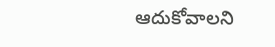ఆదుకోవాలని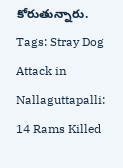కోరుతున్నారు.
Tags: Stray Dog Attack in Nallaguttapalli: 14 Rams Killed